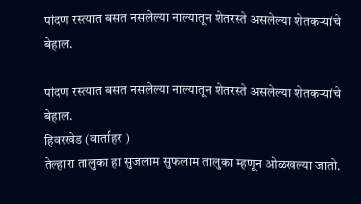पांदण रस्त्यात बसत नसलेल्या नाल्यातून शेतरस्ते असलेल्या शेतकऱ्यांचे बेहाल.

पांदण रस्त्यात बसत नसलेल्या नाल्यातून शेतरस्ते असलेल्या शेतकऱ्यांचे बेहाल.
हिवरखेड (वार्ताहर )
तेल्हारा तालुका हा सुजलाम सुफलाम तालुका म्हणून ओळखल्या जातो.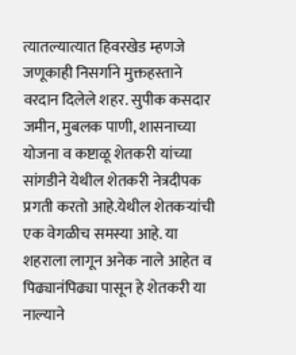त्यातल्यात्यात हिवरखेड म्हणजे जणूकाही निसर्गाने मुक्तहस्ताने वरदान दिलेले शहर. सुपीक कसदार जमीन, मुबलक पाणी, शासनाच्या योजना व कष्टाळू शेतकरी यांच्या सांगडीने येथील शेतकरी नेत्रदीपक प्रगती करतो आहे.येथील शेतकऱ्यांची एक वेगळीच समस्या आहे. या शहराला लागून अनेक नाले आहेत व पिढ्यानंपिढ्या पासून हे शेतकरी या नाल्याने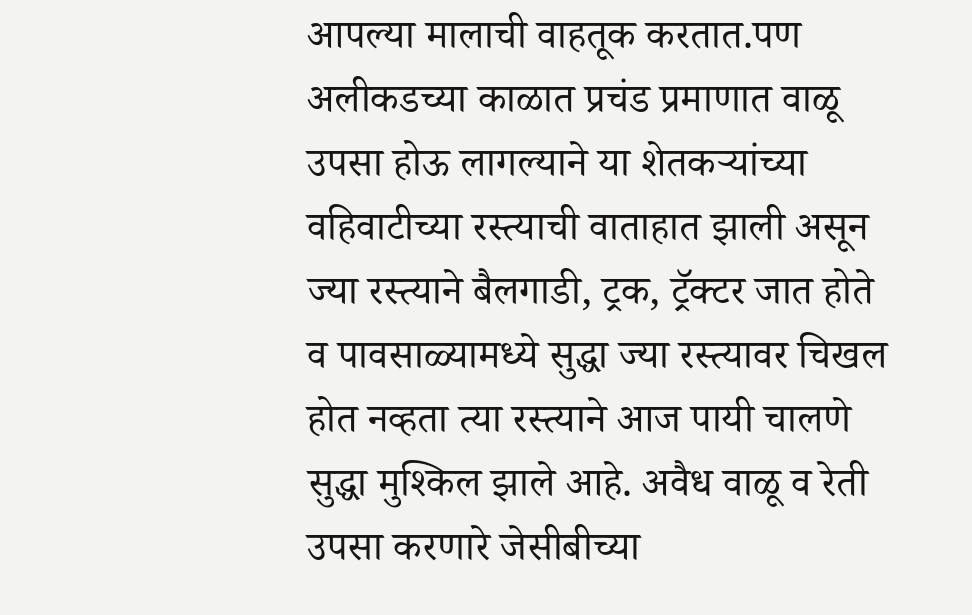आपल्या मालाची वाहतूक करतात.पण अलीकडच्या काळात प्रचंड प्रमाणात वाळू उपसा होऊ लागल्याने या शेतकऱ्यांच्या वहिवाटीच्या रस्त्याची वाताहात झाली असून ज्या रस्त्याने बैलगाडी, ट्रक, ट्रॅक्टर जात होते व पावसाळ्यामध्ये सुद्धा ज्या रस्त्यावर चिखल होत नव्हता त्या रस्त्याने आज पायी चालणे सुद्धा मुश्किल झाले आहे. अवैध वाळू व रेती उपसा करणारे जेसीबीच्या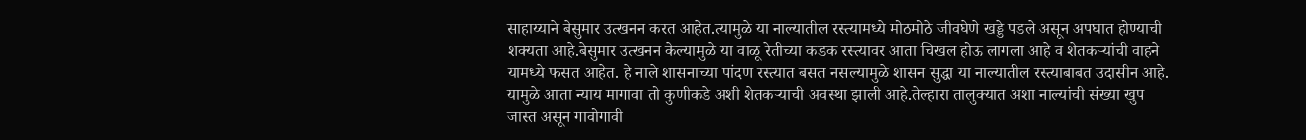साहाय्याने बेसुमार उत्खनन करत आहेत.त्यामुळे या नाल्यातील रस्त्यामध्ये मोठमोठे जीवघेणे खड्डे पडले असून अपघात होण्याची शक्यता आहे.बेसुमार उत्खनन केल्यामुळे या वाळू रेतीच्या कडक रस्त्यावर आता चिखल होऊ लागला आहे व शेतकऱ्यांची वाहने यामध्ये फसत आहेत. हे नाले शासनाच्या पांदण रस्त्यात बसत नसल्यामुळे शासन सुद्धा या नाल्यातील रस्त्याबाबत उदासीन आहे. यामुळे आता न्याय मागावा तो कुणीकडे अशी शेतकऱ्याची अवस्था झाली आहे.तेल्हारा तालुक्यात अशा नाल्यांची संख्या खुप जास्त असून गावोगावी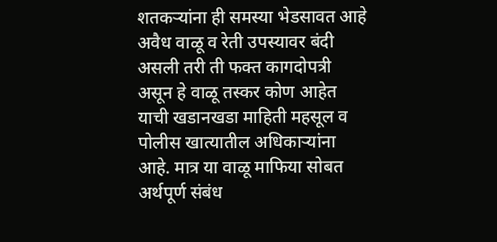शतकऱ्यांना ही समस्या भेडसावत आहे अवैध वाळू व रेती उपस्यावर बंदी असली तरी ती फक्त कागदोपत्री असून हे वाळू तस्कर कोण आहेत याची खडानखडा माहिती महसूल व पोलीस खात्यातील अधिकाऱ्यांना आहे. मात्र या वाळू माफिया सोबत अर्थपूर्ण संबंध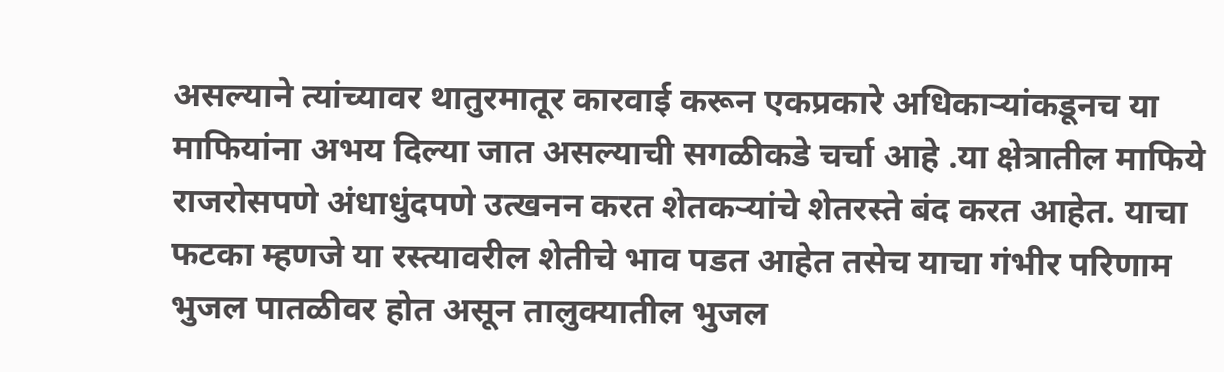असल्याने त्यांच्यावर थातुरमातूर कारवाई करून एकप्रकारे अधिकाऱ्यांकडूनच या माफियांना अभय दिल्या जात असल्याची सगळीकडे चर्चा आहे .या क्षेत्रातील माफिये राजरोसपणे अंधाधुंदपणे उत्खनन करत शेतकऱ्यांचे शेतरस्ते बंद करत आहेत. याचा फटका म्हणजे या रस्त्यावरील शेतीचे भाव पडत आहेत तसेच याचा गंभीर परिणाम भुजल पातळीवर होत असून तालुक्यातील भुजल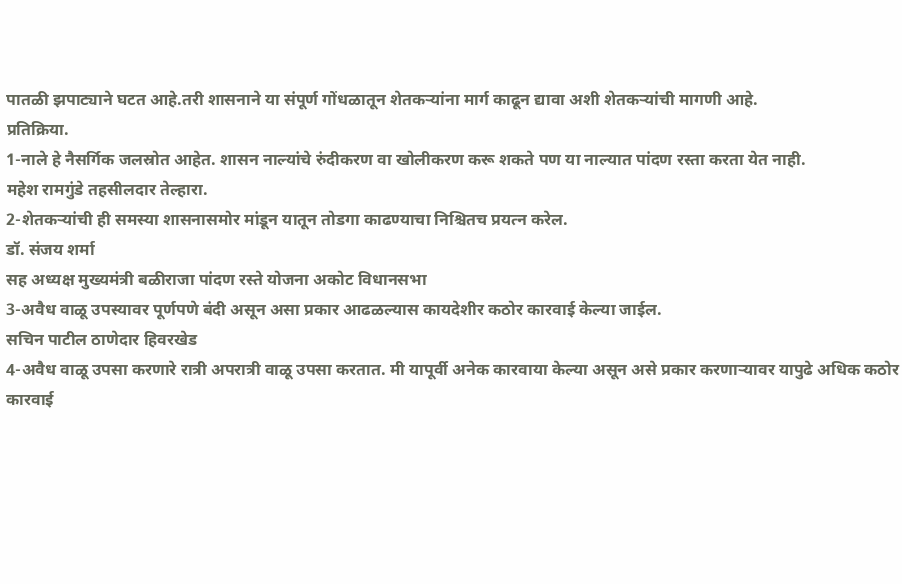पातळी झपाट्याने घटत आहे.तरी शासनाने या संपूर्ण गोंधळातून शेतकऱ्यांना मार्ग काढून द्यावा अशी शेतकऱ्यांची मागणी आहे.
प्रतिक्रिया.
1-नाले हे नैसर्गिक जलस्रोत आहेत. शासन नाल्यांचे रुंदीकरण वा खोलीकरण करू शकते पण या नाल्यात पांदण रस्ता करता येत नाही.
महेश रामगुंडे तहसीलदार तेल्हारा.
2-शेतकऱ्यांची ही समस्या शासनासमोर मांडून यातून तोडगा काढण्याचा निश्चितच प्रयत्न करेल.
डॉ. संजय शर्मा
सह अध्यक्ष मुख्यमंत्री बळीराजा पांदण रस्ते योजना अकोट विधानसभा
3-अवैध वाळू उपस्यावर पूर्णपणे बंदी असून असा प्रकार आढळल्यास कायदेशीर कठोर कारवाई केल्या जाईल.
सचिन पाटील ठाणेदार हिवरखेड
4-अवैध वाळू उपसा करणारे रात्री अपरात्री वाळू उपसा करतात. मी यापूर्वी अनेक कारवाया केल्या असून असे प्रकार करणाऱ्यावर यापुढे अधिक कठोर कारवाई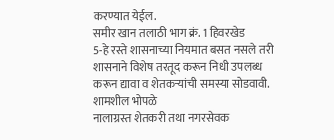करण्यात येईल.
समीर खान तलाठी भाग क्रं. 1 हिवरखेड
5-हे रस्ते शासनाच्या नियमात बसत नसले तरी शासनाने विशेष तरतूद करून निधी उपलब्ध करून द्यावा व शेतकऱ्यांची समस्या सोडवावी.
शामशील भोपळे
नालाग्रस्त शेतकरी तथा नगरसेवक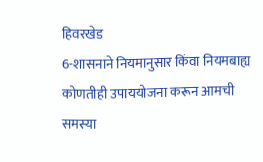हिवरखेड
6-शासनाने नियमानुसार किंवा नियमबाह्य कोणतीही उपाययोजना करून आमची समस्या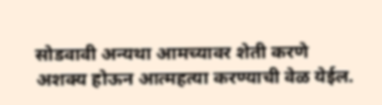सोडवावी अन्यथा आमच्यावर शेती करणे अशक्य होऊन आत्महत्या करण्याची वेळ येईल.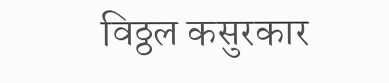विठ्ठल कसुरकार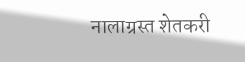नालाग्रस्त शेतकरी